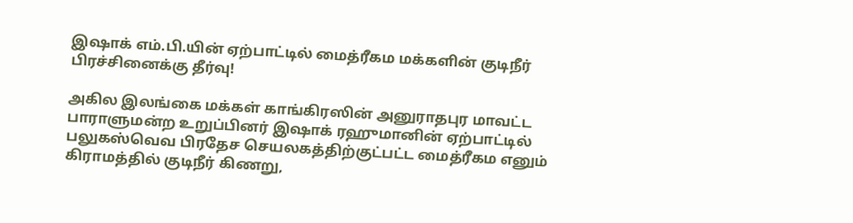இஷாக் எம்.பி.யின் ஏற்பாட்டில் மைத்ரீகம மக்களின் குடிநீர் பிரச்சினைக்கு தீர்வு!

அகில இலங்கை மக்கள் காங்கிரஸின் அனுராதபுர மாவட்ட பாராளுமன்ற உறுப்பினர் இஷாக் ரஹுமானின் ஏற்பாட்டில் பலுகஸ்வெவ பிரதேச செயலகத்திற்குட்பட்ட மைத்ரீகம எனும் கிராமத்தில் குடிநீர் கிணறு,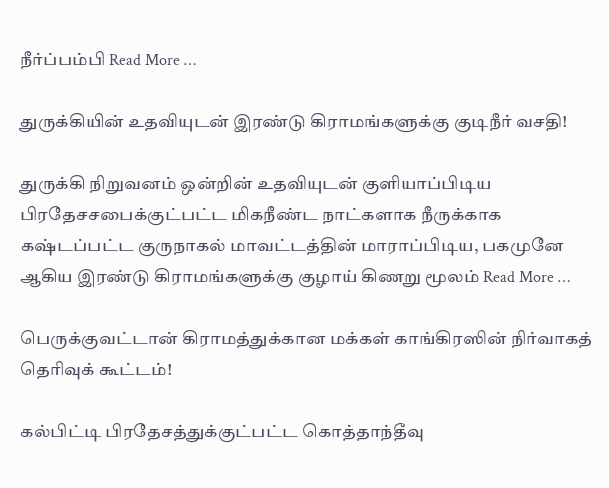நீர்ப்பம்பி Read More …

துருக்கியின் உதவியுடன் இரண்டு கிராமங்களுக்கு குடிநீர் வசதி!

துருக்கி நிறுவனம் ஒன்றின் உதவியுடன் குளியாப்பிடிய பிரதேசசபைக்குட்பட்ட மிகநீண்ட நாட்களாக நீருக்காக கஷ்டப்பட்ட குருநாகல் மாவட்டத்தின் மாராப்பிடிய, பகமுனே ஆகிய இரண்டு கிராமங்களுக்கு குழாய் கிணறு மூலம் Read More …

பெருக்குவட்டான் கிராமத்துக்கான மக்கள் காங்கிரஸின் நிர்வாகத் தெரிவுக் கூட்டம்!

கல்பிட்டி பிரதேசத்துக்குட்பட்ட கொத்தாந்தீவு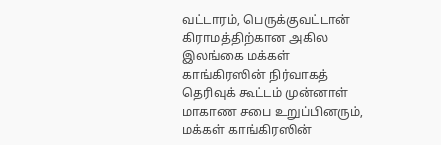வட்டாரம், பெருக்குவட்டான் கிராமத்திற்கான அகில இலங்கை மக்கள் காங்கிரஸின் நிர்வாகத் தெரிவுக் கூட்டம் முன்னாள் மாகாண சபை உறுப்பினரும், மக்கள் காங்கிரஸின்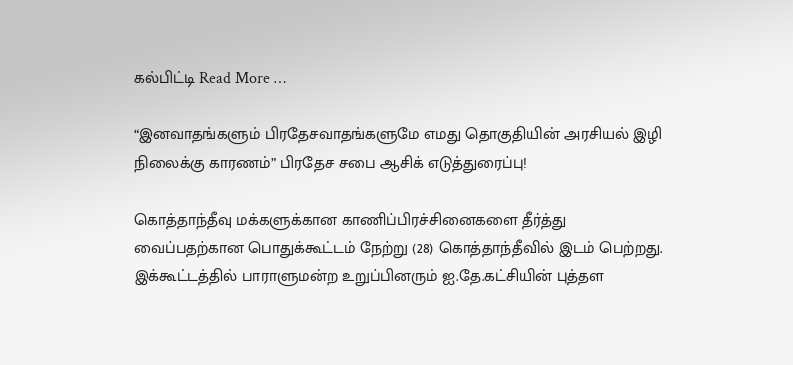கல்பிட்டி Read More …

“இனவாதங்களும் பிரதேசவாதங்களுமே எமது தொகுதியின் அரசியல் இழி நிலைக்கு காரணம்” பிரதேச சபை ஆசிக் எடுத்துரைப்பு!

கொத்தாந்தீவு மக்களுக்கான காணிப்பிரச்சினைகளை தீர்த்து வைப்பதற்கான பொதுக்கூட்டம் நேற்று (28) கொத்தாந்தீவில் இடம் பெற்றது. இக்கூட்டத்தில் பாராளுமன்ற உறுப்பினரும் ஐ.தே.கட்சியின் புத்தள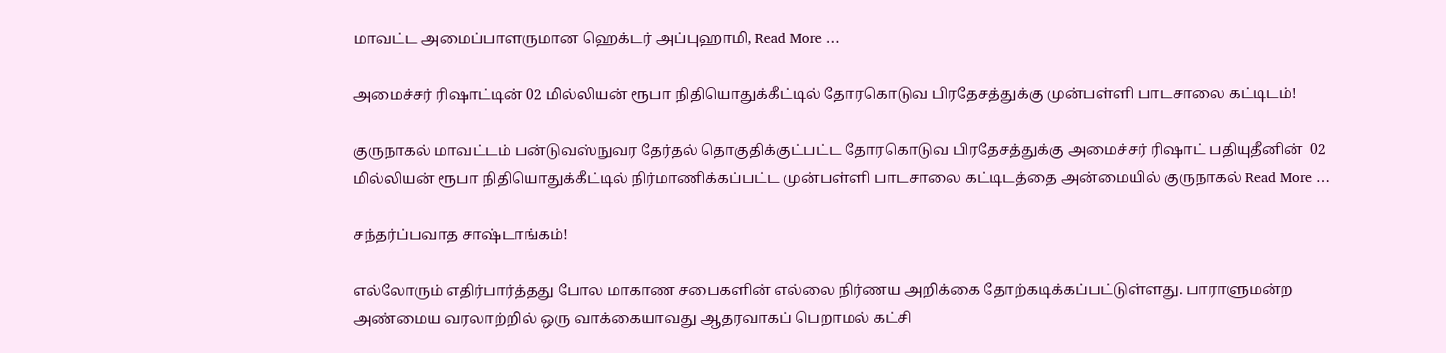மாவட்ட அமைப்பாளருமான ஹெக்டர் அப்புஹாமி, Read More …

அமைச்சர் ரிஷாட்டின் 02 மில்லியன் ரூபா நிதியொதுக்கீட்டில் தோரகொடுவ பிரதேசத்துக்கு முன்பள்ளி பாடசாலை கட்டிடம்!

குருநாகல் மாவட்டம் பன்டுவஸ்நுவர தேர்தல் தொகுதிக்குட்பட்ட தோரகொடுவ பிரதேசத்துக்கு அமைச்சர் ரிஷாட் பதியுதீனின்  02 மில்லியன் ரூபா நிதியொதுக்கீட்டில் நிர்மாணிக்கப்பட்ட முன்பள்ளி பாடசாலை கட்டிடத்தை அன்மையில் குருநாகல் Read More …

சந்தர்ப்பவாத சாஷ்டாங்கம்!

எல்லோரும் எதிர்பார்த்தது போல மாகாண சபைகளின் எல்லை நிர்ணய அறிக்கை தோற்கடிக்கப்பட்டுள்ளது. பாராளுமன்ற அண்மைய வரலாற்றில் ஒரு வாக்கையாவது ஆதரவாகப் பெறாமல் கட்சி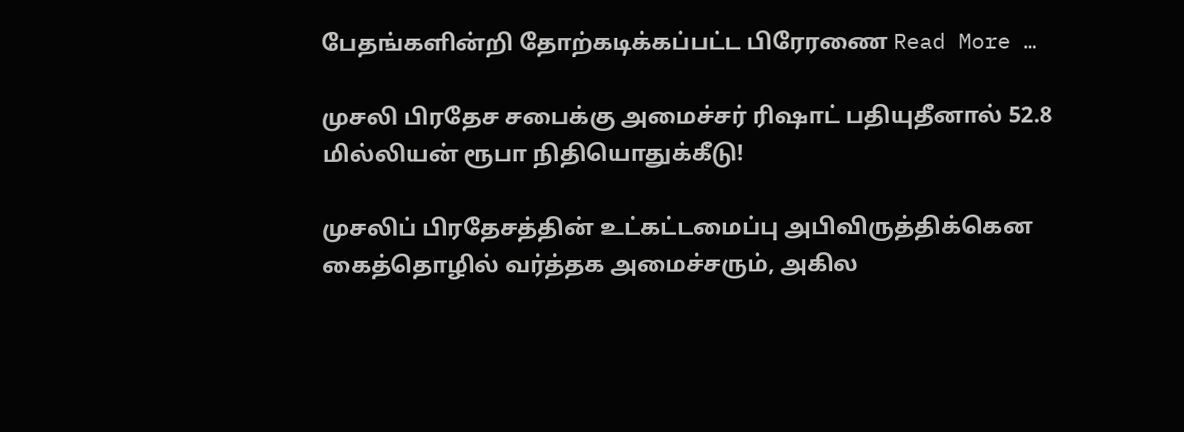பேதங்களின்றி தோற்கடிக்கப்பட்ட பிரேரணை Read More …

முசலி பிரதேச சபைக்கு அமைச்சர் ரிஷாட் பதியுதீனால் 52.8 மில்லியன் ரூபா நிதியொதுக்கீடு!

முசலிப் பிரதேசத்தின் உட்கட்டமைப்பு அபிவிருத்திக்கென கைத்தொழில் வர்த்தக அமைச்சரும், அகில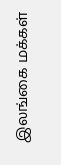இலங்கை மக்கள்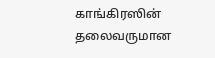காங்கிரஸின் தலைவருமான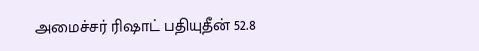அமைச்சர் ரிஷாட் பதியுதீன் 52.8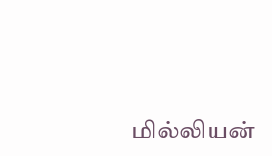மில்லியன்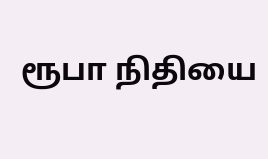ரூபா நிதியை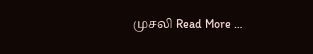முசலி Read More …